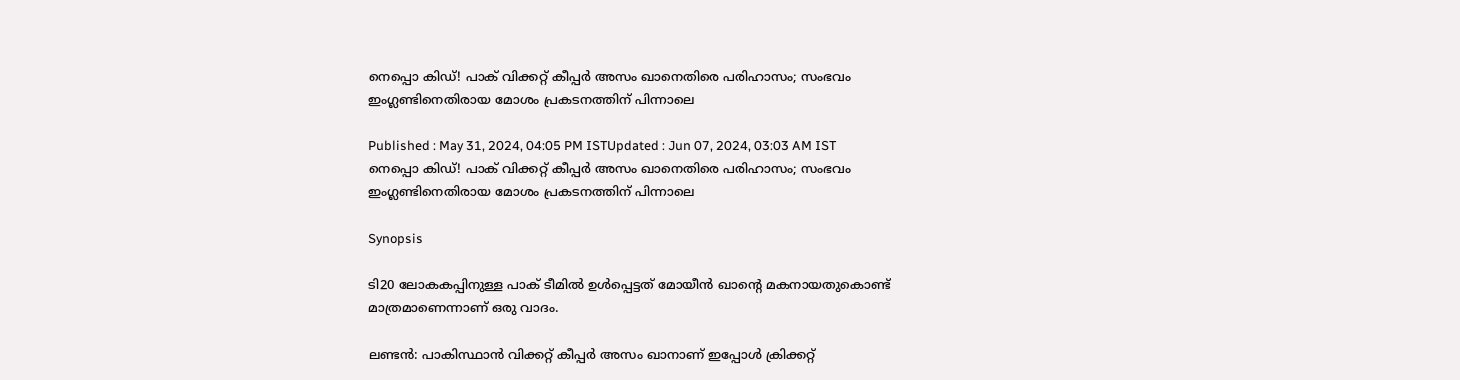നെപ്പൊ കിഡ്! പാക് വിക്കറ്റ് കീപ്പര്‍ അസം ഖാനെതിരെ പരിഹാസം; സംഭവം ഇംഗ്ലണ്ടിനെതിരായ മോശം പ്രകടനത്തിന് പിന്നാലെ

Published : May 31, 2024, 04:05 PM ISTUpdated : Jun 07, 2024, 03:03 AM IST
നെപ്പൊ കിഡ്! പാക് വിക്കറ്റ് കീപ്പര്‍ അസം ഖാനെതിരെ പരിഹാസം; സംഭവം ഇംഗ്ലണ്ടിനെതിരായ മോശം പ്രകടനത്തിന് പിന്നാലെ

Synopsis

ടി20 ലോകകപ്പിനുള്ള പാക് ടീമില്‍ ഉള്‍പ്പെട്ടത് മോയീന്‍ ഖാന്റെ മകനായതുകൊണ്ട് മാത്രമാണെന്നാണ് ഒരു വാദം.

ലണ്ടന്‍: പാകിസ്ഥാന്‍ വിക്കറ്റ് കീപ്പര്‍ അസം ഖാനാണ് ഇപ്പോള്‍ ക്രിക്കറ്റ്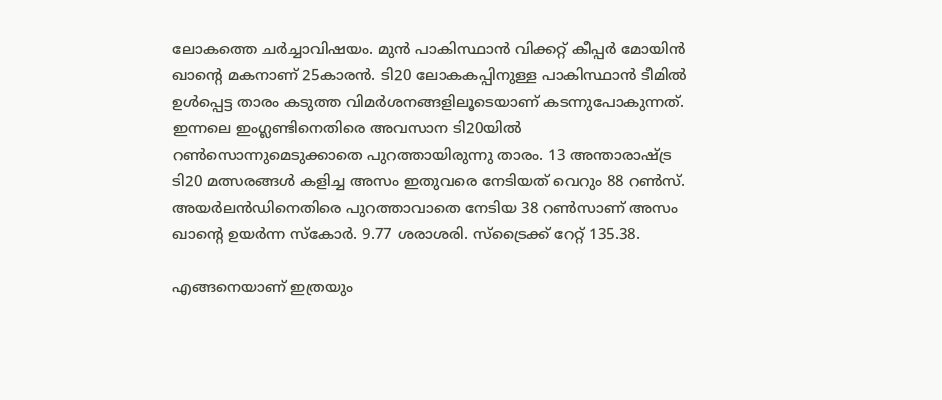ലോകത്തെ ചര്‍ച്ചാവിഷയം. മുന്‍ പാകിസ്ഥാന്‍ വിക്കറ്റ് കീപ്പര്‍ മോയിന്‍ ഖാന്റെ മകനാണ് 25കാരന്‍. ടി20 ലോകകപ്പിനുള്ള പാകിസ്ഥാന്‍ ടീമില്‍ ഉള്‍പ്പെട്ട താരം കടുത്ത വിമര്‍ശനങ്ങളിലൂടെയാണ് കടന്നുപോകുന്നത്. ഇന്നലെ ഇംഗ്ലണ്ടിനെതിരെ അവസാന ടി20യില്‍ റണ്‍സൊന്നുമെടുക്കാതെ പുറത്തായിരുന്നു താരം. 13 അന്താരാഷ്ട്ര ടി20 മത്സരങ്ങള്‍ കളിച്ച അസം ഇതുവരെ നേടിയത് വെറും 88 റണ്‍സ്. അയര്‍ലന്‍ഡിനെതിരെ പുറത്താവാതെ നേടിയ 38 റണ്‍സാണ് അസം ഖാന്റെ ഉയര്‍ന്ന സ്‌കോര്‍. 9.77 ശരാശരി. സ്‌ട്രൈക്ക് റേറ്റ് 135.38.

എങ്ങനെയാണ് ഇത്രയും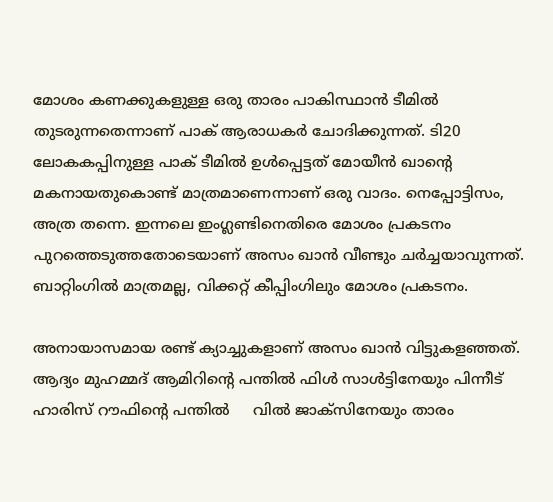മോശം കണക്കുകളുള്ള ഒരു താരം പാകിസ്ഥാന്‍ ടീമില്‍ തുടരുന്നതെന്നാണ് പാക് ആരാധകര്‍ ചോദിക്കുന്നത്. ടി20 ലോകകപ്പിനുള്ള പാക് ടീമില്‍ ഉള്‍പ്പെട്ടത് മോയീന്‍ ഖാന്റെ മകനായതുകൊണ്ട് മാത്രമാണെന്നാണ് ഒരു വാദം. നെപ്പോട്ടിസം, അത്ര തന്നെ. ഇന്നലെ ഇംഗ്ലണ്ടിനെതിരെ മോശം പ്രകടനം പുറത്തെടുത്തതോടെയാണ് അസം ഖാന്‍ വീണ്ടും ചര്‍ച്ചയാവുന്നത്. ബാറ്റിംഗില്‍ മാത്രമല്ല, വിക്കറ്റ് കീപ്പിംഗിലും മോശം പ്രകടനം.

അനായാസമായ രണ്ട് ക്യാച്ചുകളാണ് അസം ഖാന്‍ വിട്ടുകളഞ്ഞത്. ആദ്യം മുഹമ്മദ് ആമിറിന്റെ പന്തില്‍ ഫിള്‍ സാള്‍ട്ടിനേയും പിന്നീട് ഹാരിസ് റൗഫിന്റെ പന്തില്‍     വില്‍ ജാക്‌സിനേയും താരം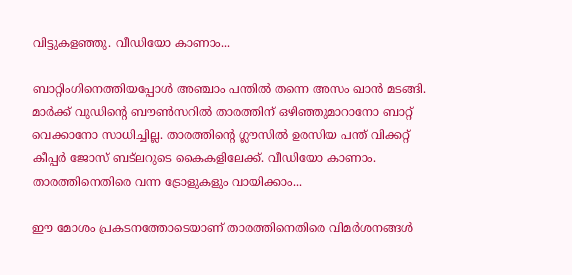വിട്ടുകളഞ്ഞു. വീഡിയോ കാണാം...

ബാറ്റിംഗിനെത്തിയപ്പോള്‍ അഞ്ചാം പന്തില്‍ തന്നെ അസം ഖാന്‍ മടങ്ങി. മാര്‍ക്ക് വുഡിന്റെ ബൗണ്‍സറില്‍ താരത്തിന് ഒഴിഞ്ഞുമാറാനോ ബാറ്റ് വെക്കാനോ സാധിച്ചില്ല. താരത്തിന്റെ ഗ്ലൗസില്‍ ഉരസിയ പന്ത് വിക്കറ്റ് കീപ്പര്‍ ജോസ് ബട്‌ലറുടെ കൈകളിലേക്ക്. വീഡിയോ കാണാം. താരത്തിനെതിരെ വന്ന ട്രോളുകളും വായിക്കാം...

ഈ മോശം പ്രകടനത്തോടെയാണ് താരത്തിനെതിരെ വിമര്‍ശനങ്ങള്‍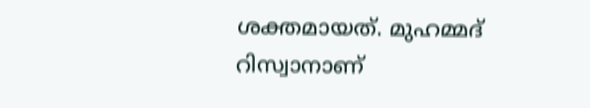ശക്തമായത്. മുഹമ്മദ് റിസ്വാനാണ്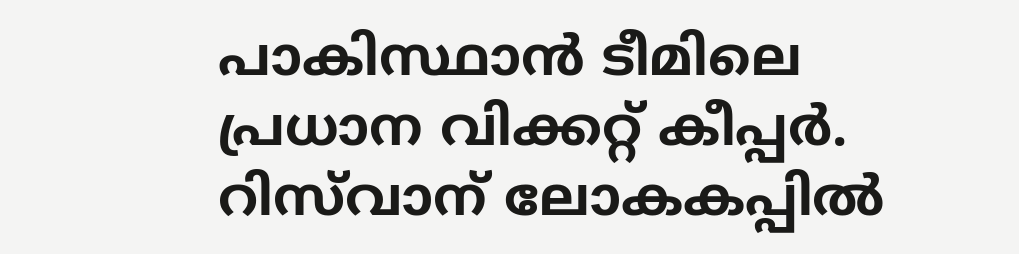പാകിസ്ഥാന്‍ ടീമിലെ പ്രധാന വിക്കറ്റ് കീപ്പര്‍. റിസ്‌വാന് ലോകകപ്പില്‍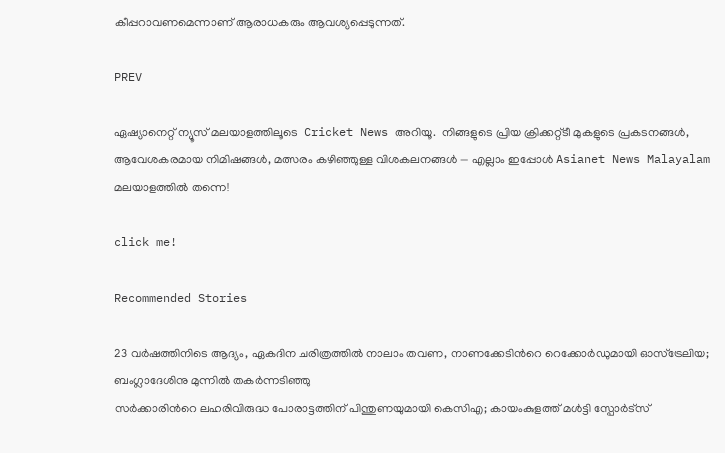കീപ്പറാവണമെന്നാണ് ആരാധകരും ആവശ്യപ്പെടുന്നത്.

PREV

ഏഷ്യാനെറ്റ് ന്യൂസ് മലയാളത്തിലൂടെ  Cricket News അറിയൂ.  നിങ്ങളുടെ പ്രിയ ക്രിക്കറ്റ്ടീ മുകളുടെ പ്രകടനങ്ങൾ, ആവേശകരമായ നിമിഷങ്ങൾ, മത്സരം കഴിഞ്ഞുള്ള വിശകലനങ്ങൾ — എല്ലാം ഇപ്പോൾ Asianet News Malayalam മലയാളത്തിൽ തന്നെ!

click me!

Recommended Stories

23 വർഷത്തിനിടെ ആദ്യം, ഏകദിന ചരിത്രത്തില്‍ നാലാം തവണ, നാണക്കേടിന്‍റെ റെക്കോര്‍ഡുമായി ഓസ്ട്രേലിയ; ബംഗ്ലാദേശിനു മുന്നില്‍ തകര്‍ന്നടിഞ്ഞു
സര്‍ക്കാരിന്‍റെ ലഹരിവിരുദ്ധ പോരാട്ടത്തിന് പിന്തുണയുമായി കെസിഎ; കായംകുളത്ത് മൾട്ടി സ്പോർട്സ്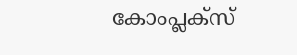കോംപ്ലക്സ്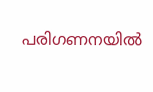പരിഗണനയില്‍